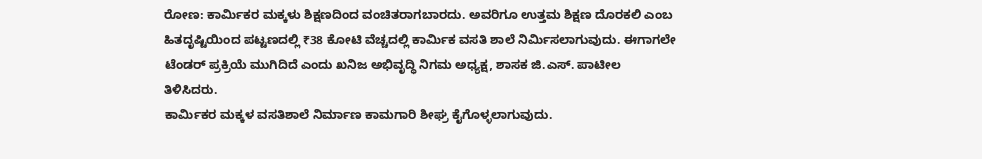ರೋಣ: ಕಾರ್ಮಿಕರ ಮಕ್ಕಳು ಶಿಕ್ಷಣದಿಂದ ವಂಚಿತರಾಗಬಾರದು. ಅವರಿಗೂ ಉತ್ತಮ ಶಿಕ್ಷಣ ದೊರಕಲಿ ಎಂಬ ಹಿತದೃಷ್ಟಿಯಿಂದ ಪಟ್ಟಣದಲ್ಲಿ ₹38 ಕೋಟಿ ವೆಚ್ಚದಲ್ಲಿ ಕಾರ್ಮಿಕ ವಸತಿ ಶಾಲೆ ನಿರ್ಮಿಸಲಾಗುವುದು. ಈಗಾಗಲೇ ಟೆಂಡರ್ ಪ್ರಕ್ರಿಯೆ ಮುಗಿದಿದೆ ಎಂದು ಖನಿಜ ಅಭಿವೃದ್ಧಿ ನಿಗಮ ಅಧ್ಯಕ್ಷ, ಶಾಸಕ ಜಿ.ಎಸ್. ಪಾಟೀಲ ತಿಳಿಸಿದರು.
ಕಾರ್ಮಿಕರ ಮಕ್ಕಳ ವಸತಿಶಾಲೆ ನಿರ್ಮಾಣ ಕಾಮಗಾರಿ ಶೀಘ್ರ ಕೈಗೊಳ್ಳಲಾಗುವುದು.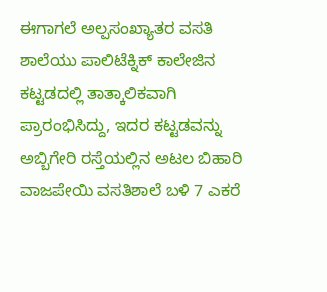ಈಗಾಗಲೆ ಅಲ್ಪಸಂಖ್ಯಾತರ ವಸತಿ ಶಾಲೆಯು ಪಾಲಿಟೆಕ್ನಿಕ್ ಕಾಲೇಜಿನ ಕಟ್ಟಡದಲ್ಲಿ ತಾತ್ಕಾಲಿಕವಾಗಿ ಪ್ರಾರಂಭಿಸಿದ್ದು, ಇದರ ಕಟ್ಟಡವನ್ನು ಅಬ್ಬಿಗೇರಿ ರಸ್ತೆಯಲ್ಲಿನ ಅಟಲ ಬಿಹಾರಿ ವಾಜಪೇಯಿ ವಸತಿಶಾಲೆ ಬಳಿ 7 ಎಕರೆ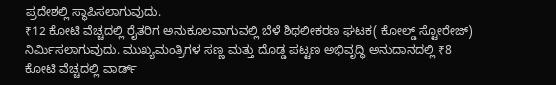ಪ್ರದೇಶಲ್ಲಿ ಸ್ಥಾಪಿಸಲಾಗುವುದು.
₹12 ಕೋಟಿ ವೆಚ್ಚದಲ್ಲಿ ರೈತರಿಗ ಅನುಕೂಲವಾಗುವಲ್ಲಿ ಬೆಳೆ ಶಿಥಲೀಕರಣ ಘಟಕ( ಕೋಲ್ಡ್ ಸ್ಟೋರೇಜ್) ನಿರ್ಮಿಸಲಾಗುವುದು. ಮುಖ್ಯಮಂತ್ರಿಗಳ ಸಣ್ಣ ಮತ್ತು ದೊಡ್ಡ ಪಟ್ಟಣ ಅಭಿವೃದ್ಧಿ ಅನುದಾನದಲ್ಲಿ ₹8 ಕೋಟಿ ವೆಚ್ಚದಲ್ಲಿ ವಾರ್ಡ್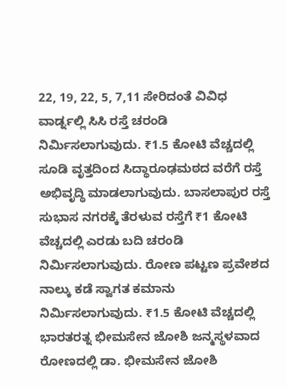22, 19, 22, 5, 7,11 ಸೇರಿದಂತೆ ವಿವಿಧ ವಾರ್ಡ್ನಲ್ಲಿ ಸಿಸಿ ರಸ್ತೆ ಚರಂಡಿ ನಿರ್ಮಿಸಲಾಗುವುದು. ₹1.5 ಕೋಟಿ ವೆಚ್ಚದಲ್ಲಿ ಸೂಡಿ ವೃತ್ತದಿಂದ ಸಿದ್ಧಾರೂಢಮಠದ ವರೆಗೆ ರಸ್ತೆ ಅಭಿವೃದ್ಧಿ ಮಾಡಲಾಗುವುದು. ಬಾಸಲಾಪುರ ರಸ್ತೆ ಸುಭಾಸ ನಗರಕ್ಕೆ ತೆರಳುವ ರಸ್ತೆಗೆ ₹1 ಕೋಟಿ ವೆಚ್ಚದಲ್ಲಿ ಎರಡು ಬದಿ ಚರಂಡಿ ನಿರ್ಮಿಸಲಾಗುವುದು. ರೋಣ ಪಟ್ಟಣ ಪ್ರವೇಶದ ನಾಲ್ಕು ಕಡೆ ಸ್ವಾಗತ ಕಮಾನು ನಿರ್ಮಿಸಲಾಗುವುದು. ₹1.5 ಕೋಟಿ ವೆಚ್ಚದಲ್ಲಿ ಭಾರತರತ್ನ ಭೀಮಸೇನ ಜೋಶಿ ಜನ್ಮಸ್ಥಳವಾದ ರೋಣದಲ್ಲಿ ಡಾ. ಭೀಮಸೇನ ಜೋಶಿ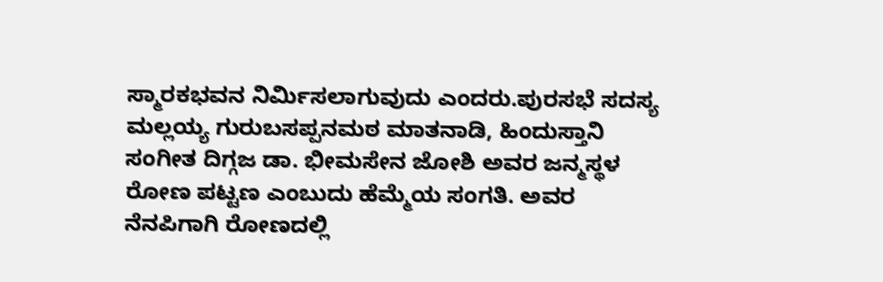ಸ್ಮಾರಕಭವನ ನಿರ್ಮಿಸಲಾಗುವುದು ಎಂದರು.ಪುರಸಭೆ ಸದಸ್ಯ ಮಲ್ಲಯ್ಯ ಗುರುಬಸಪ್ಪನಮಠ ಮಾತನಾಡಿ, ಹಿಂದುಸ್ತಾನಿ ಸಂಗೀತ ದಿಗ್ಗಜ ಡಾ. ಭೀಮಸೇನ ಜೋಶಿ ಅವರ ಜನ್ಮಸ್ಥಳ ರೋಣ ಪಟ್ಟಣ ಎಂಬುದು ಹೆಮ್ಮೆಯ ಸಂಗತಿ. ಅವರ ನೆನಪಿಗಾಗಿ ರೋಣದಲ್ಲಿ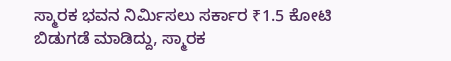ಸ್ಮಾರಕ ಭವನ ನಿರ್ಮಿಸಲು ಸರ್ಕಾರ ₹1.5 ಕೋಟಿ ಬಿಡುಗಡೆ ಮಾಡಿದ್ದು, ಸ್ಮಾರಕ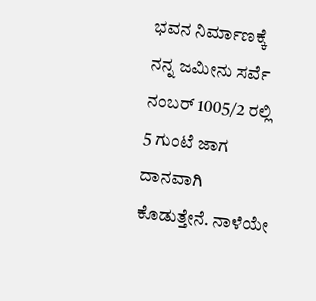ಭವನ ನಿರ್ಮಾಣಕ್ಕೆ ನನ್ನ ಜಮೀನು ಸರ್ವೆ ನಂಬರ್ 1005/2 ರಲ್ಲಿ 5 ಗುಂಟೆ ಜಾಗ ದಾನವಾಗಿ ಕೊಡುತ್ತೇನೆ. ನಾಳೆಯೇ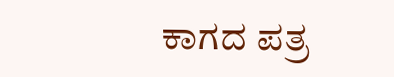ಕಾಗದ ಪತ್ರ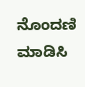ನೊಂದಣಿ ಮಾಡಿಸಿ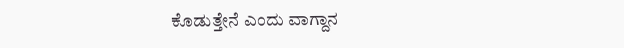ಕೊಡುತ್ತೇನೆ ಎಂದು ವಾಗ್ದಾನ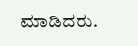ಮಾಡಿದರು.